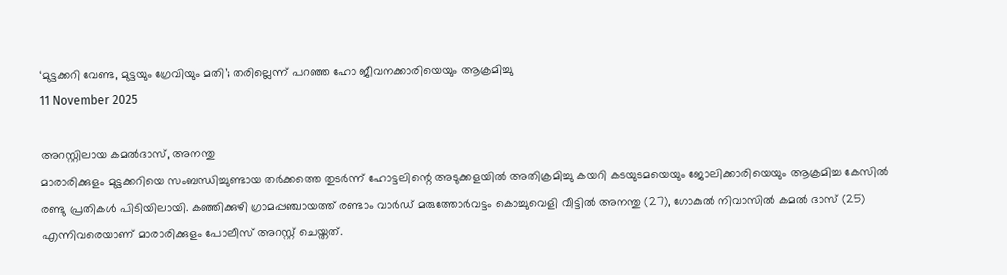‘മുട്ടക്കറി വേണ്ട, മുട്ടയും ഗ്രേവിയും മതി’; തരില്ലെന്ന് പറഞ്ഞ ഹോ ജീവനക്കാരിയെയും ആക്രമിച്ചു
11 November 2025

അറസ്റ്റിലായ കമൽദാസ്, അനന്തു
മാരാരിക്കുളം മുട്ടക്കറിയെ സംബന്ധിച്ചുണ്ടായ തർക്കത്തെ തുടർന്ന് ഹോട്ടലിന്റെ അടുക്കളയിൽ അതിക്രമിച്ചു കയറി കടയുടമയെയും ജോലിക്കാരിയെയും ആക്രമിച്ച കേസിൽ രണ്ടു പ്രതികൾ പിടിയിലായി. കഞ്ഞിക്കുഴി ഗ്രാമപ്പഞ്ചായത്ത് രണ്ടാം വാർഡ് മരുത്തോർവട്ടം കൊച്ചുവെളി വീട്ടിൽ അനന്തു (27), ഗോകുൽ നിവാസിൽ കമൽ ദാസ് (25) എന്നിവരെയാണ് മാരാരിക്കുളം പോലീസ് അറസ്റ്റ് ചെയ്തത്.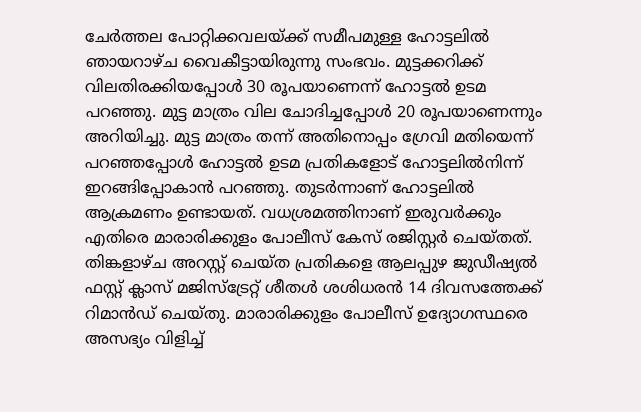ചേർത്തല പോറ്റിക്കവലയ്ക്ക് സമീപമുള്ള ഹോട്ടലിൽ ഞായറാഴ്ച വൈകീട്ടായിരുന്നു സംഭവം. മുട്ടക്കറിക്ക് വിലതിരക്കിയപ്പോൾ 30 രൂപയാണെന്ന് ഹോട്ടൽ ഉടമ പറഞ്ഞു. മുട്ട മാത്രം വില ചോദിച്ചപ്പോൾ 20 രൂപയാണെന്നും അറിയിച്ചു. മുട്ട മാത്രം തന്ന് അതിനൊപ്പം ഗ്രേവി മതിയെന്ന് പറഞ്ഞപ്പോൾ ഹോട്ടൽ ഉടമ പ്രതികളോട് ഹോട്ടലിൽനിന്ന് ഇറങ്ങിപ്പോകാൻ പറഞ്ഞു. തുടർന്നാണ് ഹോട്ടലിൽ ആക്രമണം ഉണ്ടായത്. വധശ്രമത്തിനാണ് ഇരുവർക്കും എതിരെ മാരാരിക്കുളം പോലീസ് കേസ് രജിസ്റ്റർ ചെയ്തത്. തിങ്കളാഴ്ച അറസ്റ്റ് ചെയ്ത പ്രതികളെ ആലപ്പുഴ ജുഡീഷ്യൽ ഫസ്റ്റ് ക്ലാസ് മജിസ്ട്രേറ്റ് ശീതൾ ശശിധരൻ 14 ദിവസത്തേക്ക് റിമാൻഡ് ചെയ്തു. മാരാരിക്കുളം പോലീസ് ഉദ്യോഗസ്ഥരെ അസഭ്യം വിളിച്ച്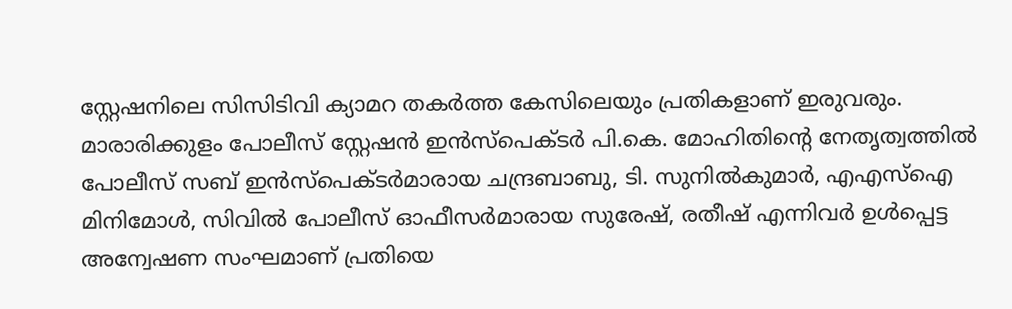സ്റ്റേഷനിലെ സിസിടിവി ക്യാമറ തകർത്ത കേസിലെയും പ്രതികളാണ് ഇരുവരും. മാരാരിക്കുളം പോലീസ് സ്റ്റേഷൻ ഇൻസ്പെക്ടർ പി.കെ. മോഹിതിന്റെ നേതൃത്വത്തിൽ പോലീസ് സബ് ഇൻസ്പെക്ടർമാരായ ചന്ദ്രബാബു, ടി. സുനിൽകുമാർ, എഎസ്ഐ മിനിമോൾ, സിവിൽ പോലീസ് ഓഫീസർമാരായ സുരേഷ്, രതീഷ് എന്നിവർ ഉൾപ്പെട്ട അന്വേഷണ സംഘമാണ് പ്രതിയെ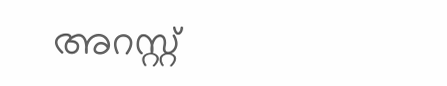അറസ്റ്റ്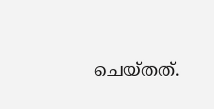ചെയ്തത്.